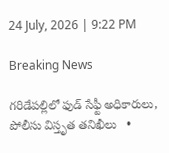24 July, 2026 | 9:22 PM

Breaking News

గరిడేపల్లిలో ఫుడ్ సేఫ్టీ అధికారులు, పోలీసు విస్తృత తనిఖీలు   •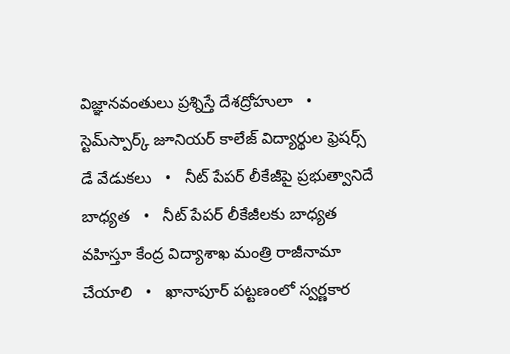విజ్ఞానవంతులు ప్రశ్నిస్తే దేశద్రోహులా   •   స్టెమ్‌స్పార్క్ జూనియర్ కాలేజ్ విద్యార్థుల ఫ్రెషర్స్ డే వేడుకలు   •   నీట్ పేపర్ లీకేజీపై ప్రభుత్వానిదే బాధ్యత   •   నీట్ పేపర్ లీకేజీలకు బాధ్యత వహిస్తూ కేంద్ర విద్యాశాఖ మంత్రి రాజీనామా చేయాలి   •   ఖానాపూర్ పట్టణంలో స్వర్ణకార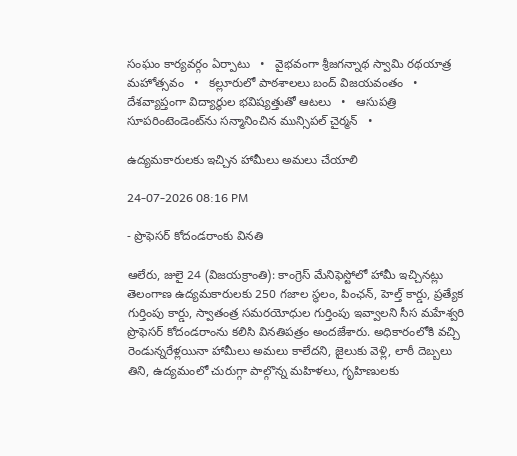సంఘం కార్యవర్గం ఏర్పాటు   •   వైభవంగా శ్రీజగన్నాథ స్వామి రథయాత్ర మహోత్సవం   •   కల్లూరులో పాఠశాలలు బంద్ విజయవంతం   •   దేశవ్యాప్తంగా విద్యార్థుల భవిష్యత్తుతో ఆటలు   •   ఆసుపత్రి సూపరింటెండెంట్‌ను సన్మానించిన మున్సిపల్ చైర్మన్   •

ఉద్యమకారులకు ఇచ్చిన హామీలు అమలు చేయాలి

24-07-2026 08:16 PM

- ప్రొఫెసర్ కోదండరాంకు వినతి

ఆలేరు, జులై 24 (విజయక్రాంతి): కాంగ్రెస్ మేనిఫెస్టోలో హామీ ఇచ్చినట్లు తెలంగాణ ఉద్యమకారులకు 250 గజాల స్థలం, పింఛన్, హెల్త్ కార్డు, ప్రత్యేక గుర్తింపు కార్డు, స్వాతంత్ర సమరయోధుల గుర్తింపు ఇవ్వాలని సీస మహేశ్వరి ప్రొఫెసర్ కోదండరాంను కలిసి వినతిపత్రం అందజేశారు. అధికారంలోకి వచ్చి రెండున్నరేళ్లయినా హామీలు అమలు కాలేదని, జైలుకు వెళ్లి, లాఠీ దెబ్బలు తిని, ఉద్యమంలో చురుగ్గా పాల్గొన్న మహిళలు, గృహిణులకు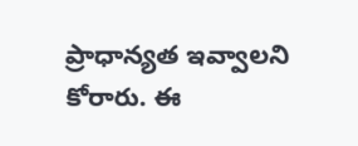ప్రాధాన్యత ఇవ్వాలని కోరారు. ఈ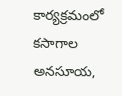కార్యక్రమంలో కసాగాల అనసూయ,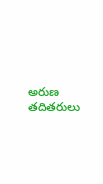అరుణ తదితరులు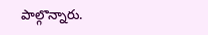పాల్గొన్నారు.